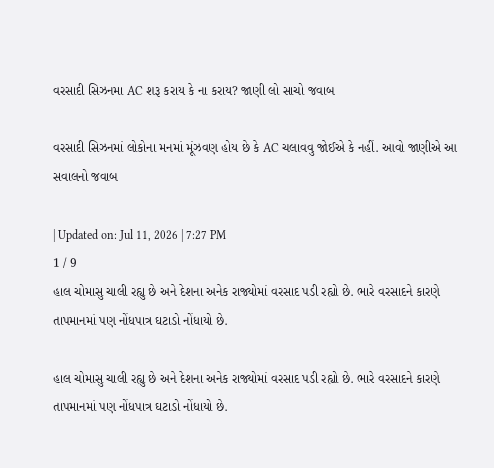વરસાદી સિઝનમા AC શરૂ કરાય કે ના કરાય? જાણી લો સાચો જવાબ

વરસાદી સિઝનમાં લોકોના મનમાં મૂંઝવણ હોય છે કે AC ચલાવવુ જોઈએ કે નહીં. આવો જાણીએ આ સવાલનો જવાબ

| Updated on: Jul 11, 2026 | 7:27 PM
1 / 9
હાલ ચોમાસુ ચાલી રહ્યુ છે અને દેશના અનેક રાજ્યોમાં વરસાદ પડી રહ્યો છે. ભારે વરસાદને કારણે તાપમાનમાં પણ નોંધપાત્ર ઘટાડો નોંધાયો છે.

હાલ ચોમાસુ ચાલી રહ્યુ છે અને દેશના અનેક રાજ્યોમાં વરસાદ પડી રહ્યો છે. ભારે વરસાદને કારણે તાપમાનમાં પણ નોંધપાત્ર ઘટાડો નોંધાયો છે.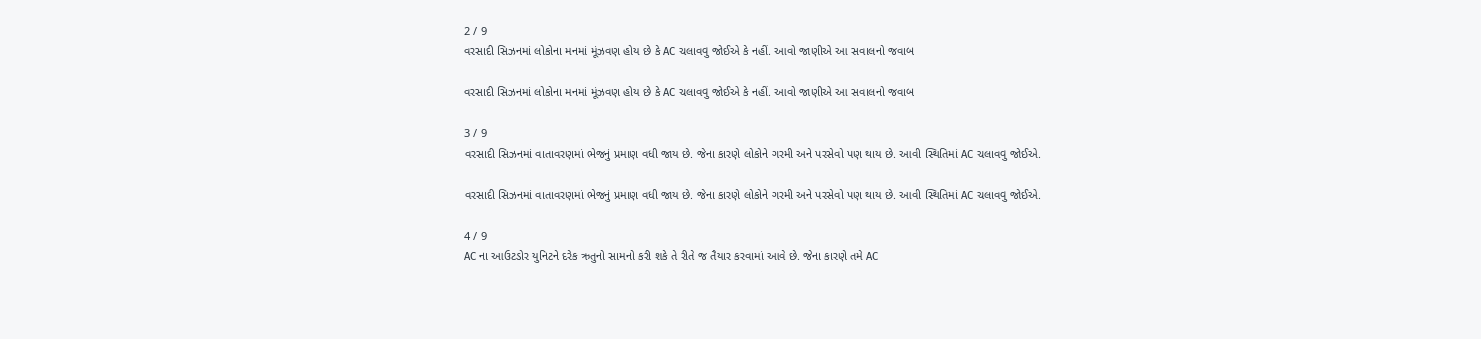2 / 9
વરસાદી સિઝનમાં લોકોના મનમાં મૂંઝવણ હોય છે કે AC ચલાવવુ જોઈએ કે નહીં. આવો જાણીએ આ સવાલનો જવાબ

વરસાદી સિઝનમાં લોકોના મનમાં મૂંઝવણ હોય છે કે AC ચલાવવુ જોઈએ કે નહીં. આવો જાણીએ આ સવાલનો જવાબ

3 / 9
વરસાદી સિઝનમાં વાતાવરણમાં ભેજનું પ્રમાણ વધી જાય છે. જેના કારણે લોકોને ગરમી અને પરસેવો પણ થાય છે. આવી સ્થિતિમાં AC ચલાવવુ જોઈએ.

વરસાદી સિઝનમાં વાતાવરણમાં ભેજનું પ્રમાણ વધી જાય છે. જેના કારણે લોકોને ગરમી અને પરસેવો પણ થાય છે. આવી સ્થિતિમાં AC ચલાવવુ જોઈએ.

4 / 9
AC ના આઉટડોર યુનિટને દરેક ઋતુનો સામનો કરી શકે તે રીતે જ તૈયાર કરવામાં આવે છે. જેના કારણે તમે AC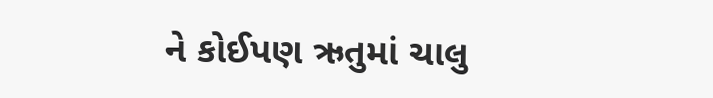ને કોઈપણ ઋતુમાં ચાલુ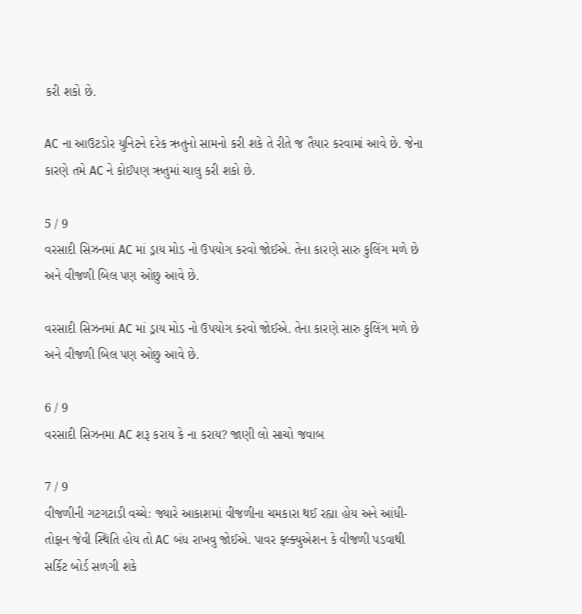કરી શકો છે.

AC ના આઉટડોર યુનિટને દરેક ઋતુનો સામનો કરી શકે તે રીતે જ તૈયાર કરવામાં આવે છે. જેના કારણે તમે AC ને કોઈપણ ઋતુમાં ચાલુ કરી શકો છે.

5 / 9
વરસાદી સિઝનમાં AC માં ડ્રાય મોડ નો ઉપયોગ કરવો જોઈએ. તેના કારણે સારુ કુલિંગ મળે છે અને વીજળી બિલ પણ ઓછુ આવે છે.

વરસાદી સિઝનમાં AC માં ડ્રાય મોડ નો ઉપયોગ કરવો જોઈએ. તેના કારણે સારુ કુલિંગ મળે છે અને વીજળી બિલ પણ ઓછુ આવે છે.

6 / 9
વરસાદી સિઝનમા AC શરૂ કરાય કે ના કરાય? જાણી લો સાચો જવાબ

7 / 9
વીજળીની ગટગટાડી વચ્ચે: જ્યારે આકાશમાં વીજળીના ચમકારા થઈ રહ્યા હોય અને આંધી- તોફાન જેવી સ્થિતિ હોય તો AC બંધ રાખવુ જોઈએ. પાવર ફ્લ્ક્યુએશન કે વીજળી પડવાથી સર્કિટ બોર્ડ સળગી શકે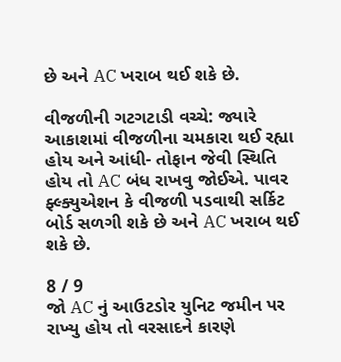છે અને AC ખરાબ થઈ શકે છે.

વીજળીની ગટગટાડી વચ્ચે: જ્યારે આકાશમાં વીજળીના ચમકારા થઈ રહ્યા હોય અને આંધી- તોફાન જેવી સ્થિતિ હોય તો AC બંધ રાખવુ જોઈએ. પાવર ફ્લ્ક્યુએશન કે વીજળી પડવાથી સર્કિટ બોર્ડ સળગી શકે છે અને AC ખરાબ થઈ શકે છે.

8 / 9
જો AC નું આઉટડોર યુનિટ જમીન પર રાખ્યુ હોય તો વરસાદને કારણે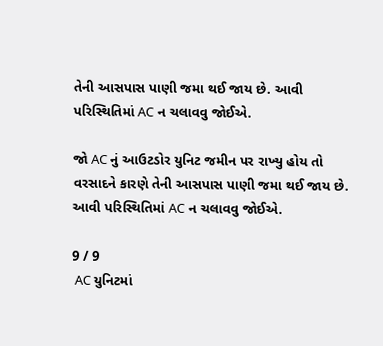તેની આસપાસ પાણી જમા થઈ જાય છે. આવી પરિસ્થિતિમાં AC ન ચલાવવુ જોઈએ.

જો AC નું આઉટડોર યુનિટ જમીન પર રાખ્યુ હોય તો વરસાદને કારણે તેની આસપાસ પાણી જમા થઈ જાય છે. આવી પરિસ્થિતિમાં AC ન ચલાવવુ જોઈએ.

9 / 9
 AC યુનિટમાં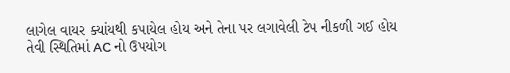લાગેલ વાયર ક્યાંયથી કપાયેલ હોય અને તેના પર લગાવેલી ટેપ નીકળી ગઈ હોય તેવી સ્થિતિમાં AC નો ઉપયોગ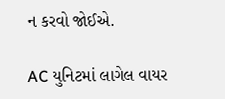ન કરવો જોઈએ.

AC યુનિટમાં લાગેલ વાયર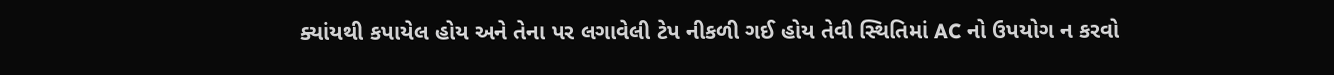ક્યાંયથી કપાયેલ હોય અને તેના પર લગાવેલી ટેપ નીકળી ગઈ હોય તેવી સ્થિતિમાં AC નો ઉપયોગ ન કરવો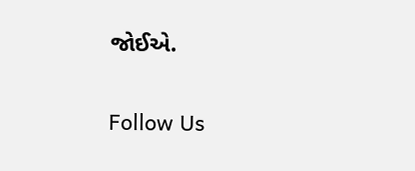જોઈએ.

Follow Us